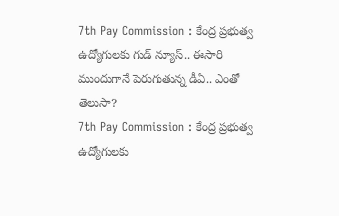7th Pay Commission : కేంద్ర ప్రభుత్వ ఉద్యోగులకు గుడ్ న్యూస్.. ఈసారి ముందుగానే పెరుగుతున్న డీఏ.. ఎంతో తెలుసా?
7th Pay Commission : కేంద్ర ప్రభుత్వ ఉద్యోగులకు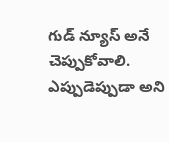గుడ్ న్యూస్ అనే చెప్పుకోవాలి. ఎప్పుడెప్పుడా అని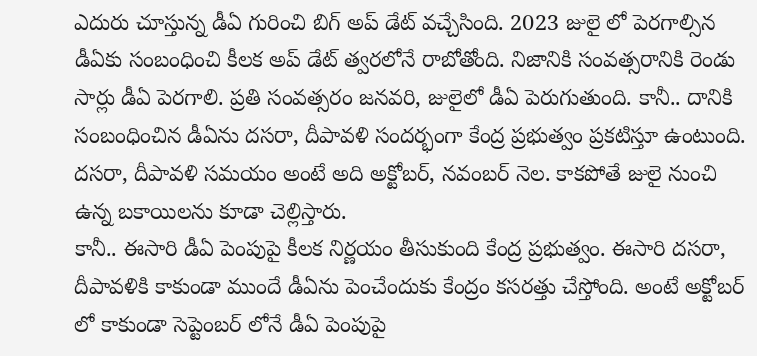ఎదురు చూస్తున్న డీఏ గురించి బిగ్ అప్ డేట్ వచ్చేసింది. 2023 జులై లో పెరగాల్సిన డీఏకు సంబంధించి కీలక అప్ డేట్ త్వరలోనే రాబోతోంది. నిజానికి సంవత్సరానికి రెండు సార్లు డీఏ పెరగాలి. ప్రతి సంవత్సరం జనవరి, జులైలో డీఏ పెరుగుతుంది. కానీ.. దానికి సంబంధించిన డీఏను దసరా, దీపావళి సందర్భంగా కేంద్ర ప్రభుత్వం ప్రకటిస్తూ ఉంటుంది. దసరా, దీపావళి సమయం అంటే అది అక్టోబర్, నవంబర్ నెల. కాకపోతే జులై నుంచి ఉన్న బకాయిలను కూడా చెల్లిస్తారు.
కానీ.. ఈసారి డీఏ పెంపుపై కీలక నిర్ణయం తీసుకుంది కేంద్ర ప్రభుత్వం. ఈసారి దసరా, దీపావళికి కాకుండా ముందే డీఏను పెంచేందుకు కేంద్రం కసరత్తు చేస్తోంది. అంటే అక్టోబర్ లో కాకుండా సెప్టెంబర్ లోనే డీఏ పెంపుపై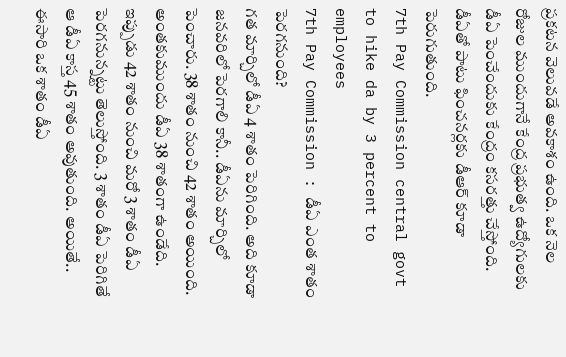ప్రకటన వెలువడే అవకాశం ఉంది. ఒక నెల రోజుల ముందుగానే కేంద్ర ప్రభుత్వ ఉద్యోగులకు డీఏ పెంచేందుకు కేంద్రం కసరత్తు చేస్తోంది. డీఏతో పాటు ఫించనర్లకు డీఆర్ కూడా పెరుగుతుంది.
7th Pay Commission central govt to hike da by 3 percent to employees
7th Pay Commission : డీఏ ఎంత శాతం పెరగనుంది?
గత మార్చిలో డీఏ 4 శాతం పెరిగింది. అది కూడా జనవరిలో పెరగాలి కానీ.. డీఏను మార్చిలో పెంచారు. 38 శాతం నుంచి 42 శాతం అయింది. అంతకుముందు డీఏ 38 శాతంగా ఉండేది. ఇప్పుడు 42 శాతం నుంచి మరో 3 శాతం డీఏ పెరగనున్నట్టు తెలుస్తోంది. 3 శాతం డీఏ పెరిగితే ఆ డీఏ కాస్త 45 శాతం అవుతుంది. అయితే.. ఈసారి ఒక శాతం డీఏ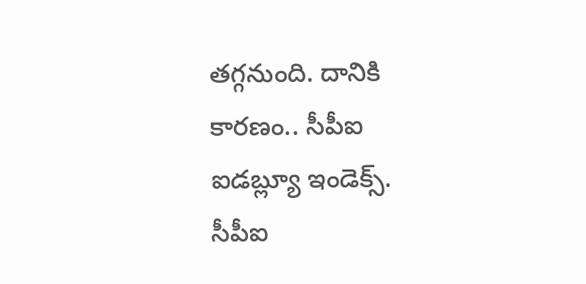తగ్గనుంది. దానికి కారణం.. సీపీఐ ఐడబ్ల్యూ ఇండెక్స్. సీపీఐ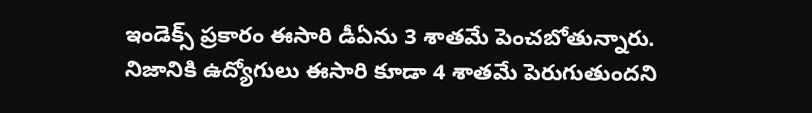ఇండెక్స్ ప్రకారం ఈసారి డీఏను 3 శాతమే పెంచబోతున్నారు. నిజానికి ఉద్యోగులు ఈసారి కూడా 4 శాతమే పెరుగుతుందని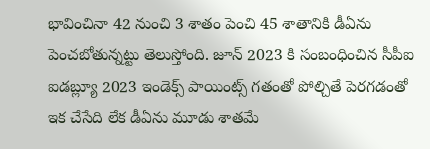భావించినా 42 నుంచి 3 శాతం పెంచి 45 శాతానికి డీఏను పెంచబోతున్నట్టు తెలుస్తోంది. జూన్ 2023 కి సంబంధించిన సీపీఐ ఐడబ్ల్యూ 2023 ఇండెక్స్ పాయింట్స్ గతంతో పోల్చితే పెరగడంతో ఇక చేసేది లేక డీఏను మూడు శాతమే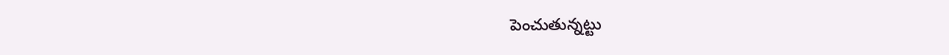పెంచుతున్నట్టు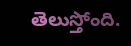తెలుస్తోంది.